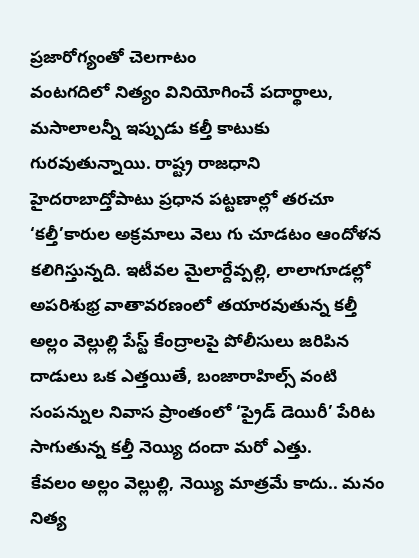ప్రజారోగ్యంతో చెలగాటం
వంటగదిలో నిత్యం వినియోగించే పదార్థాలు, మసాలాలన్నీ ఇప్పుడు కల్తీ కాటుకు గురవుతున్నాయి. రాష్ట్ర రాజధాని హైదరాబాద్తోపాటు ప్రధాన పట్టణాల్లో తరచూ ‘కల్తీ’కారుల అక్రమాలు వెలు గు చూడటం ఆందోళన కలిగిస్తున్నది. ఇటీవల మైలార్దేవ్పల్లి, లాలాగూడల్లో అపరిశుభ్ర వాతావరణంలో తయారవుతున్న కల్తీ అల్లం వెల్లుల్లి పేస్ట్ కేంద్రాలపై పోలీసులు జరిపిన దాడులు ఒక ఎత్తయితే, బంజారాహిల్స్ వంటి సంపన్నుల నివాస ప్రాంతంలో ‘ప్రైడ్ డెయిరీ’ పేరిట సాగుతున్న కల్తీ నెయ్యి దందా మరో ఎత్తు.
కేవలం అల్లం వెల్లుల్లి, నెయ్యి మాత్రమే కాదు.. మనం నిత్య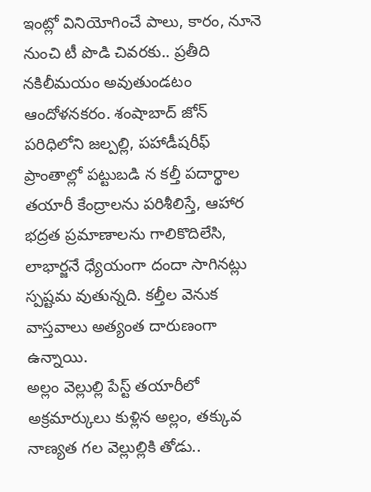ఇంట్లో వినియోగించే పాలు, కారం, నూనె నుంచి టీ పొడి చివరకు.. ప్రతీది నకిలీమయం అవుతుండటం ఆందోళనకరం. శంషాబాద్ జోన్ పరిధిలోని జల్పల్లి, పహాడీషరీఫ్ ప్రాంతాల్లో పట్టుబడి న కల్తీ పదార్థాల తయారీ కేంద్రాలను పరిశీలిస్తే, ఆహార భద్రత ప్రమాణాలను గాలికొదిలేసి, లాభార్జనే ధ్యేయంగా దందా సాగినట్లు స్పష్టమ వుతున్నది. కల్తీల వెనుక వాస్తవాలు అత్యంత దారుణంగా ఉన్నాయి.
అల్లం వెల్లుల్లి పేస్ట్ తయారీలో అక్రమార్కులు కుళ్లిన అల్లం, తక్కువ నాణ్యత గల వెల్లుల్లికి తోడు..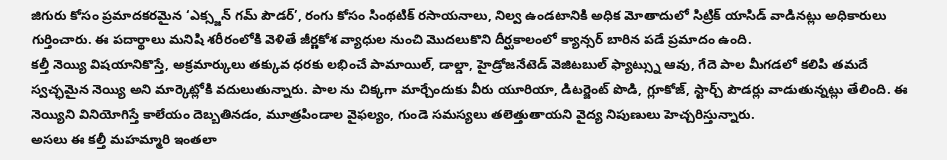జిగురు కోసం ప్రమాదకరమైన ‘ఎక్స్జన్ గమ్ పౌడర్’, రంగు కోసం సింథటిక్ రసాయనాలు, నిల్వ ఉండటానికి అధిక మోతాదులో సిట్రిక్ యాసిడ్ వాడినట్లు అధికారులు గుర్తించారు. ఈ పదార్థాలు మనిషి శరీరంలోకి వెళితే జీర్ణకోశ వ్యాధుల నుంచి మొదలుకొని దీర్ఘకాలంలో క్యాన్సర్ బారిన పడే ప్రమాదం ఉంది.
కల్తీ నెయ్యి విషయానికొస్తే, అక్రమార్కులు తక్కువ ధరకు లభించే పామాయిల్, డాల్డా, హైడ్రోజనేటెడ్ వెజిటబుల్ ఫ్యాట్స్ను ఆవు, గేదె పాల మీగడలో కలిపి తమదే స్వచ్ఛమైన నెయ్యి అని మార్కెట్లోకి వదులుతున్నారు. పాల ను చిక్కగా మార్చేందుకు వీరు యూరియా, డిటర్జెంట్ పొడి, గ్లూకోజ్, స్టార్చ్ పౌడర్లు వాడుతున్నట్లు తేలింది. ఈ నెయ్యిని వినియోగిస్తే కాలేయం దెబ్బతినడం, మూత్రపిండాల వైఫల్యం, గుండె సమస్యలు తలెత్తుతాయని వైద్య నిపుణులు హెచ్చరిస్తున్నారు.
అసలు ఈ కల్తీ మహమ్మారి ఇంతలా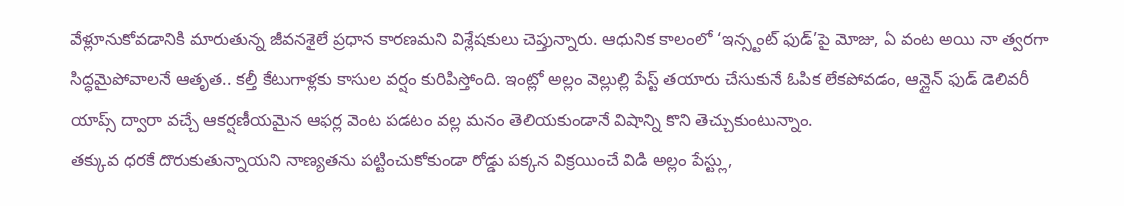వేళ్లూనుకోవడానికి మారుతున్న జీవనశైలే ప్రధాన కారణమని విశ్లేషకులు చెప్తున్నారు. ఆధునిక కాలంలో ‘ఇన్స్టంట్ ఫుడ్’పై మోజు, ఏ వంట అయి నా త్వరగా సిద్ధమైపోవాలనే ఆతృత.. కల్తీ కేటుగాళ్లకు కాసుల వర్షం కురిపిస్తోంది. ఇంట్లో అల్లం వెల్లుల్లి పేస్ట్ తయారు చేసుకునే ఓపిక లేకపోవడం, ఆన్లైన్ ఫుడ్ డెలివరీ యాప్స్ ద్వారా వచ్చే ఆకర్షణీయమైన ఆఫర్ల వెంట పడటం వల్ల మనం తెలియకుండానే విషాన్ని కొని తెచ్చుకుంటున్నాం.
తక్కువ ధరకే దొరుకుతున్నాయని నాణ్యతను పట్టించుకోకుండా రోడ్డు పక్కన విక్రయించే విడి అల్లం పేస్ట్లు,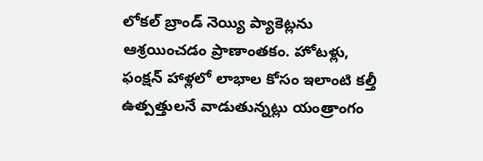లోకల్ బ్రాండ్ నెయ్యి ప్యాకెట్లను ఆశ్రయించడం ప్రాణాంతకం. హోటళ్లు, ఫంక్షన్ హాళ్లలో లాభాల కోసం ఇలాంటి కల్తీ ఉత్పత్తులనే వాడుతున్నట్లు యంత్రాంగం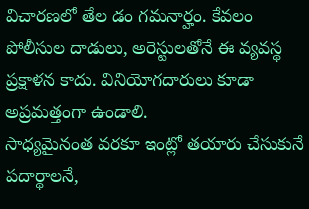విచారణలో తేల డం గమనార్హం. కేవలం పోలీసుల దాడులు, అరెస్టులతోనే ఈ వ్యవస్థ ప్రక్షాళన కాదు. వినియోగదారులు కూడా అప్రమత్తంగా ఉండాలి.
సాధ్యమైనంత వరకూ ఇంట్లో తయారు చేసుకునే పదార్థాలనే,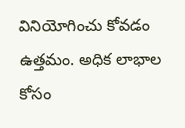వినియోగించు కోవడం ఉత్తమం. అధిక లాభాల కోసం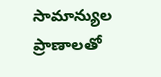సామాన్యుల ప్రాణాలతో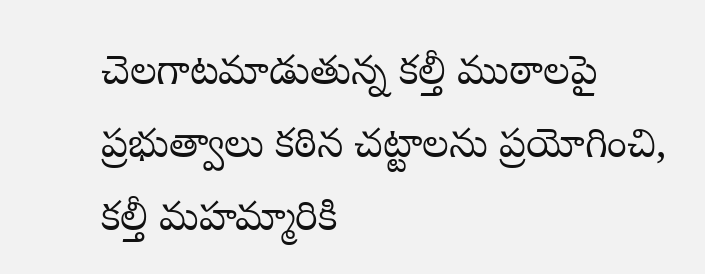చెలగాటమాడుతున్న కల్తీ ముఠాలపై ప్రభుత్వాలు కఠిన చట్టాలను ప్రయోగించి, కల్తీ మహమ్మారికి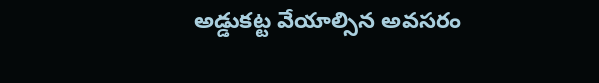అడ్డుకట్ట వేయాల్సిన అవసరం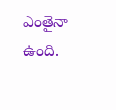ఎంతైనా ఉంది.